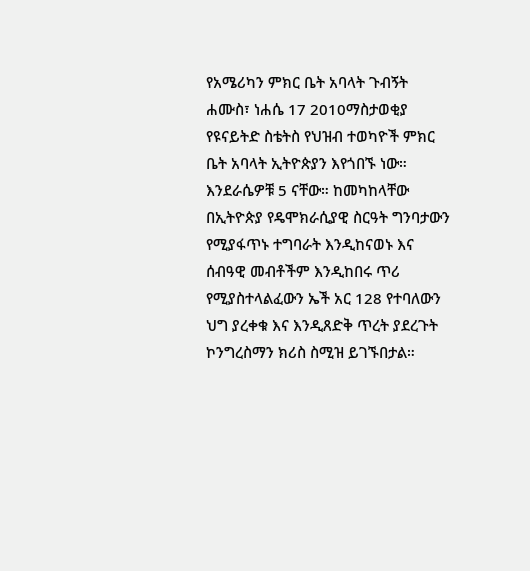የአሜሪካን ምክር ቤት አባላት ጉብኝት
ሐሙስ፣ ነሐሴ 17 2010ማስታወቂያ
የዩናይትድ ስቴትስ የህዝብ ተወካዮች ምክር ቤት አባላት ኢትዮጵያን እየጎበኙ ነው። እንደራሴዎቹ 5 ናቸው። ከመካከላቸው በኢትዮጵያ የዴሞክራሲያዊ ስርዓት ግንባታውን የሚያፋጥኑ ተግባራት እንዲከናወኑ እና ሰብዓዊ መብቶችም እንዲከበሩ ጥሪ የሚያስተላልፈውን ኤች አር 128 የተባለውን ህግ ያረቀቁ እና እንዲጸድቅ ጥረት ያደረጉት ኮንግረስማን ክሪስ ስሚዝ ይገኙበታል።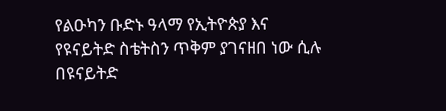የልዑካን ቡድኑ ዓላማ የኢትዮጵያ እና የዩናይትድ ስቴትስን ጥቅም ያገናዘበ ነው ሲሉ በዩናይትድ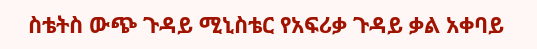ስቴትስ ውጭ ጉዳይ ሚኒስቴር የአፍሪቃ ጉዳይ ቃል አቀባይ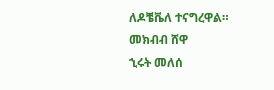ለዶቼቬለ ተናግረዋል።
መክብብ ሸዋ
ኂሩት መለሰ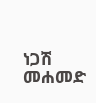ነጋሽ መሐመድ